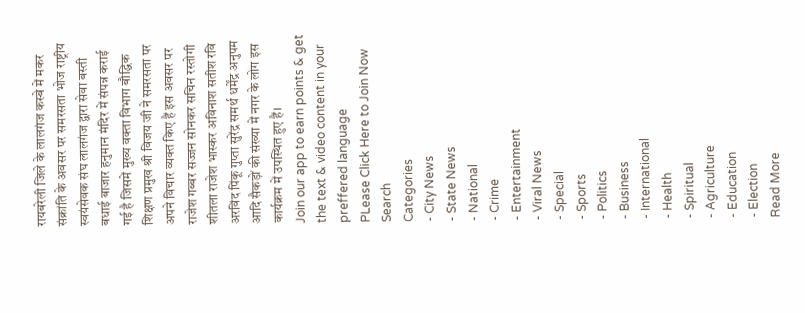रायबरेली जिले के लालगंज कस्बे में मकर संक्रांति के अवसर पर समरसता भोज राष्ट्रीय स्वयंसेवक संघ लालगंज द्वारा सेवा बस्ती बधाई बाजार हनुमान मंदिर में संपन्न कराई गई है जिसमें मुख्य वक्ता विभाग बौद्धिक शिक्षण प्रमुख श्री विजय जी ने समरसता पर अपने विचार व्यक्त किए हैं इस अवसर पर राजेश गब्बर सज्जन सोनकर सचिन रस्तोगी शीतला राजेश भास्कर अविनाश सतीश रवि अरविंद पिंकू गुप्ता सुरेंद्र समर्थ धर्मेंद्र अनुपम आदि सैकड़ों की संख्या में नगर के लोग इस कार्यक्रम में उपस्थित हुए हैं।
Join our app to earn points & get the text & video content in your preffered language
PLease Click Here to Join Now
Search
Categories
- City News
- State News
- National
- Crime
- Entertainment
- Viral News
- Special
- Sports
- Politics
- Business
- International
- Health
- Spiritual
- Agriculture
- Education
- Election
Read More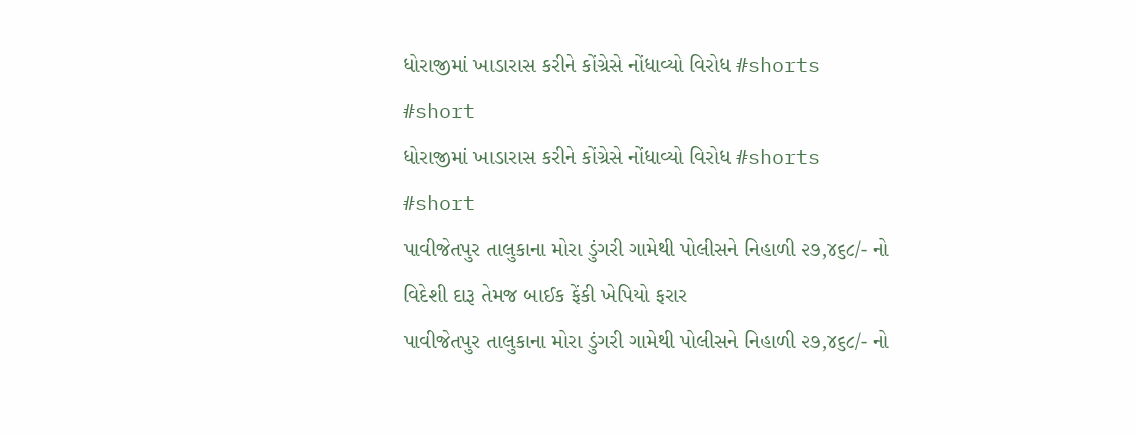ધોરાજીમાં ખાડારાસ કરીને કોંગ્રેસે નોંધાવ્યો વિરોધ #shorts #short
ધોરાજીમાં ખાડારાસ કરીને કોંગ્રેસે નોંધાવ્યો વિરોધ #shorts #short
પાવીજેતપુર તાલુકાના મોરા ડુંગરી ગામેથી પોલીસને નિહાળી ૨૭,૪૬૮/- નો વિદેશી દારૂ તેમજ બાઈક ફેંકી ખેપિયો ફરાર
પાવીજેતપુર તાલુકાના મોરા ડુંગરી ગામેથી પોલીસને નિહાળી ૨૭,૪૬૮/- નો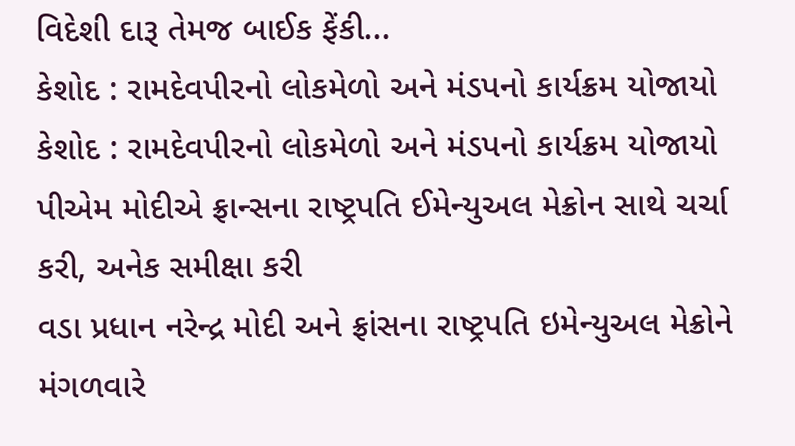વિદેશી દારૂ તેમજ બાઈક ફેંકી...
કેશોદ : રામદેવપીરનો લોકમેળો અને મંડપનો કાર્યક્રમ યોજાયો
કેશોદ : રામદેવપીરનો લોકમેળો અને મંડપનો કાર્યક્રમ યોજાયો
પીએમ મોદીએ ફ્રાન્સના રાષ્ટ્રપતિ ઈમેન્યુઅલ મેક્રોન સાથે ચર્ચા કરી, અનેક સમીક્ષા કરી
વડા પ્રધાન નરેન્દ્ર મોદી અને ફ્રાંસના રાષ્ટ્રપતિ ઇમેન્યુઅલ મેક્રોને મંગળવારે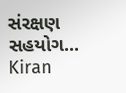સંરક્ષણ સહયોગ...
Kiran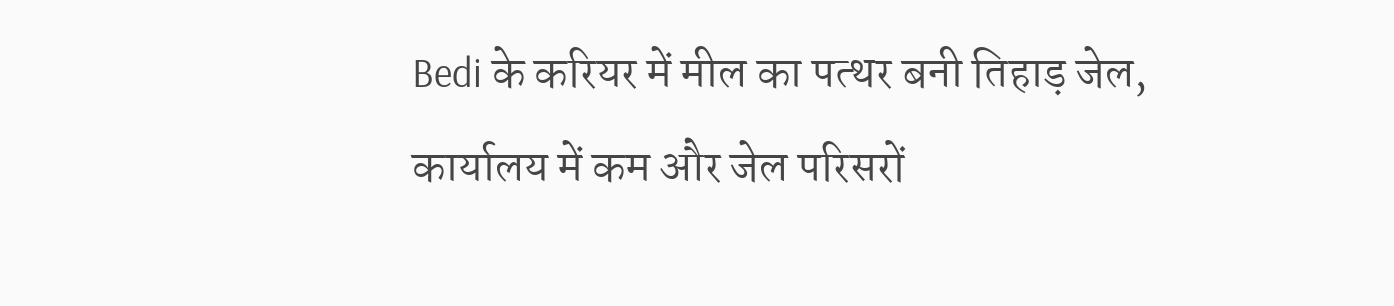Bedi के करियर में मील का पत्थर बनी तिहाड़ जेल, कार्यालय में कम और जेल परिसरों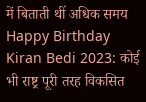में बिताती थीं अधिक समय
Happy Birthday Kiran Bedi 2023: कोई भी राष्ट्र पूरी तरह विकसित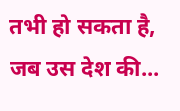तभी हो सकता है, जब उस देश की...